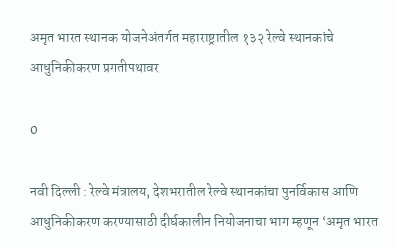अमृत भारत स्थानक योजनेअंतर्गत महाराष्ट्रातील १३२ रेल्वे स्थानकांचे आधुनिकीकरण प्रगतीपथावर

0

नवी दिल्ली : रेल्वे मंत्रालय, देशभरातील रेल्वे स्थानकांचा पुनर्विकास आणि आधुनिकीकरण करण्यासाठी दीर्घकालीन नियोजनाचा भाग म्हणून ‘अमृत भारत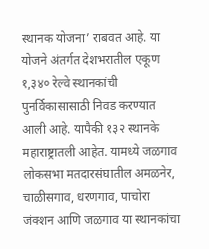स्थानक योजना’ राबवत आहे. या योजने अंतर्गत देशभरातील एकूण १,३४० रेल्वे स्थानकांची पुनर्विकासासाठी निवड करण्यात आली आहे. यापैकी १३२ स्थानके महाराष्ट्रातली आहेत. यामध्ये जळगाव लोकसभा मतदारसंघातील अमळनेर, चाळीसगाव, धरणगाव, पाचोरा जंक्शन आणि जळगाव या स्थानकांचा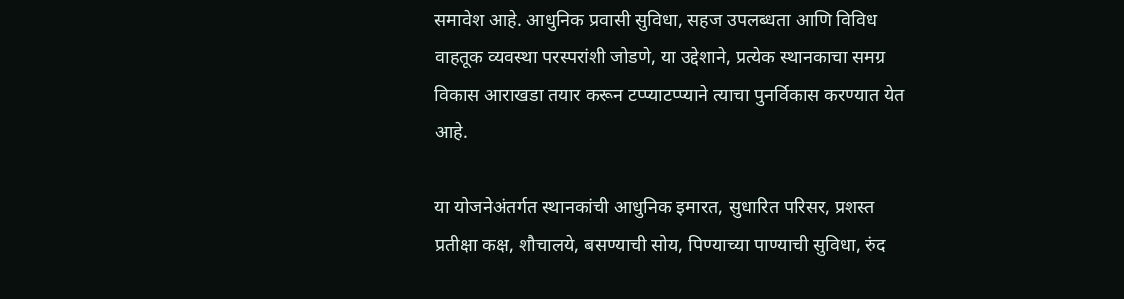समावेश आहे. आधुनिक प्रवासी सुविधा, सहज उपलब्धता आणि विविध वाहतूक व्यवस्था परस्परांशी जोडणे, या उद्देशाने, प्रत्येक स्थानकाचा समग्र विकास आराखडा तयार करून टप्प्याटप्प्याने त्याचा पुनर्विकास करण्यात येत आहे.

या योजनेअंतर्गत स्थानकांची आधुनिक इमारत, सुधारित परिसर, प्रशस्त प्रतीक्षा कक्ष, शौचालये, बसण्याची सोय, पिण्याच्या पाण्याची सुविधा, रुंद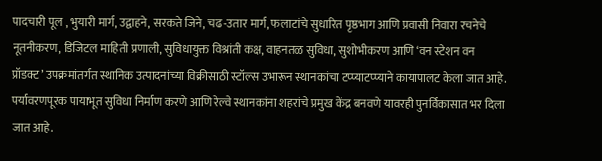पादचारी पूल , भुयारी मार्ग, उद्वाहने, सरकते जिने, चढ-उतार मार्ग, फलाटांचे सुधारित पृष्ठभाग आणि प्रवासी निवारा रचनेचे नूतनीकरण, डिजिटल माहिती प्रणाली, सुविधायुक्त विश्रांती कक्ष, वाहनतळ सुविधा, सुशोभीकरण आणि ‘वन स्टेशन वन प्रॉडक्ट’ उपक्रमांतर्गत स्थानिक उत्पादनांच्या विक्रीसाठी स्टॉल्स उभारून स्थानकांचा टप्प्याटप्प्याने कायापालट केला जात आहे. पर्यावरणपूरक पायाभूत सुविधा निर्माण करणे आणि रेल्वे स्थानकांना शहरांचे प्रमुख केंद्र बनवणे यावरही पुनर्विकासात भर दिला जात आहे.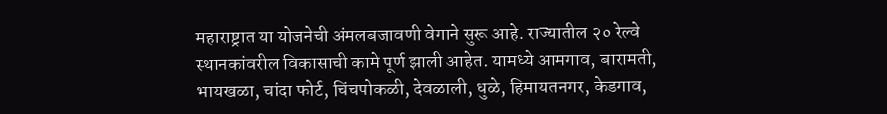महाराष्ट्रात या योजनेची अंमलबजावणी वेगाने सुरू आहे. राज्यातील २० रेल्वे स्थानकांवरील विकासाची कामे पूर्ण झाली आहेत. यामध्ये आमगाव, बारामती, भायखळा, चांदा फोर्ट, चिंचपोकळी, देवळाली, धुळे, हिमायतनगर, केडगाव,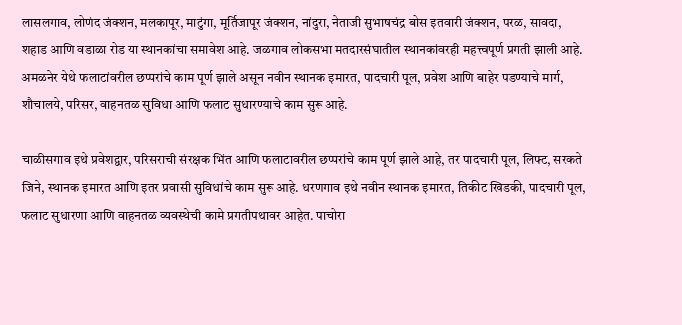लासलगाव, लोणंद जंक्शन, मलकापूर, माटुंगा, मूर्तिजापूर जंक्शन, नांदुरा, नेताजी सुभाषचंद्र बोस इतवारी जंक्शन, परळ, सावदा, शहाड आणि वडाळा रोड या स्थानकांचा समावेश आहे. जळगाव लोकसभा मतदारसंघातील स्थानकांवरही महत्त्वपूर्ण प्रगती झाली आहे. अमळनेर येथे फलाटांवरील छप्परांचे काम पूर्ण झाले असून नवीन स्थानक इमारत, पादचारी पूल, प्रवेश आणि बाहेर पडण्याचे मार्ग, शौचालये, परिसर, वाहनतळ सुविधा आणि फलाट सुधारण्याचे काम सुरू आहे.

चाळीसगाव इथे प्रवेशद्वार, परिसराची संरक्षक भिंत आणि फलाटावरील छप्परांचे काम पूर्ण झाले आहे, तर पादचारी पूल, लिफ्ट, सरकते जिने, स्थानक इमारत आणि इतर प्रवासी सुविधांचे काम सुरू आहे. धरणगाव इथे नवीन स्थानक इमारत, तिकीट खिडकी, पादचारी पूल, फलाट सुधारणा आणि वाहनतळ व्यवस्थेची कामे प्रगतीपथावर आहेत. पाचोरा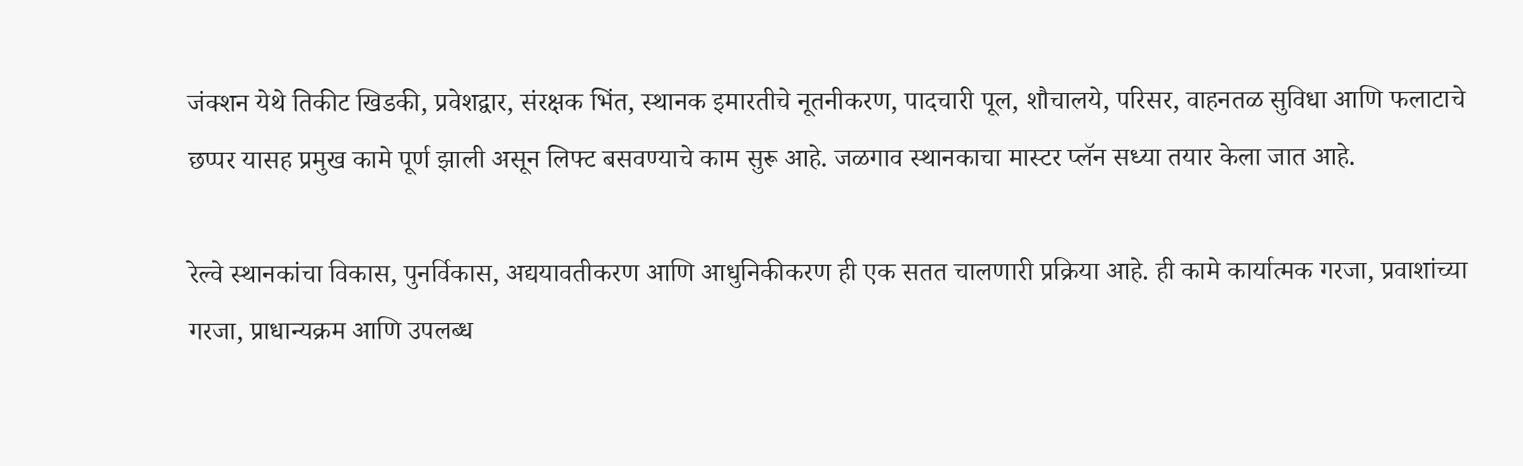जंक्शन येथे तिकीट खिडकी, प्रवेशद्वार, संरक्षक भिंत, स्थानक इमारतीचे नूतनीकरण, पादचारी पूल, शौचालये, परिसर, वाहनतळ सुविधा आणि फलाटाचे छप्पर यासह प्रमुख कामे पूर्ण झाली असून लिफ्ट बसवण्याचे काम सुरू आहे. जळगाव स्थानकाचा मास्टर प्लॅन सध्या तयार केला जात आहे.

रेल्वे स्थानकांचा विकास, पुनर्विकास, अद्ययावतीकरण आणि आधुनिकीकरण ही एक सतत चालणारी प्रक्रिया आहे. ही कामे कार्यात्मक गरजा, प्रवाशांच्या गरजा, प्राधान्यक्रम आणि उपलब्ध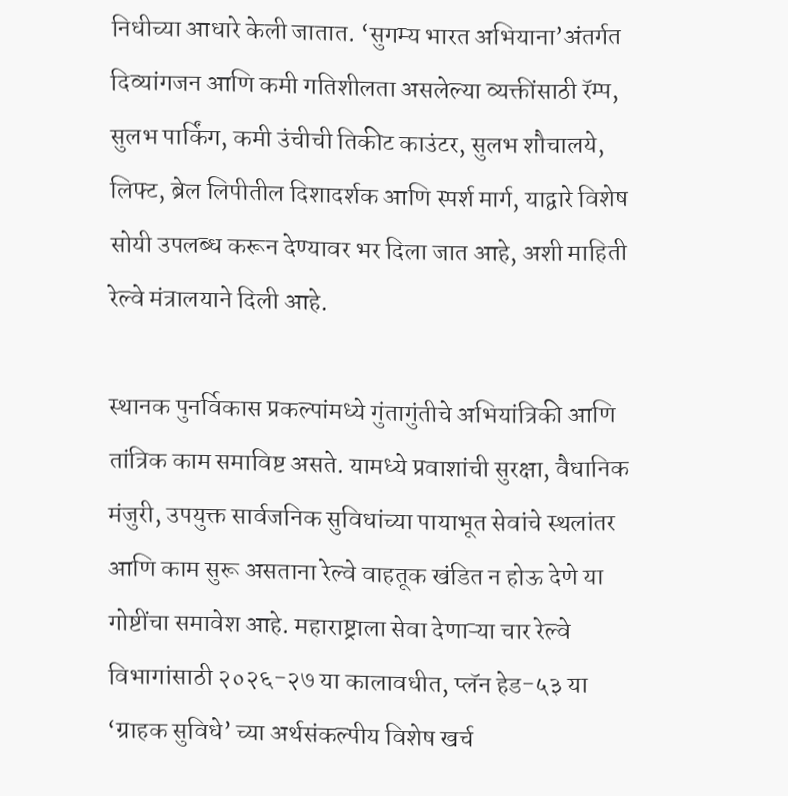निधीच्या आधारे केली जातात. ‘सुगम्य भारत अभियाना’अंतर्गत दिव्यांगजन आणि कमी गतिशीलता असलेल्या व्यक्तींसाठी रॅम्प, सुलभ पार्किंग, कमी उंचीची तिकीट काउंटर, सुलभ शौचालये, लिफ्ट, ब्रेल लिपीतील दिशादर्शक आणि स्पर्श मार्ग, याद्वारे विशेष सोयी उपलब्ध करून देण्यावर भर दिला जात आहे, अशी माहिती रेल्वे मंत्रालयाने दिली आहे.

स्थानक पुनर्विकास प्रकल्पांमध्ये गुंतागुंतीचे अभियांत्रिकी आणि तांत्रिक काम समाविष्ट असते. यामध्ये प्रवाशांची सुरक्षा, वैधानिक मंजुरी, उपयुक्त सार्वजनिक सुविधांच्या पायाभूत सेवांचे स्थलांतर आणि काम सुरू असताना रेल्वे वाहतूक खंडित न होऊ देणे या गोष्टींचा समावेश आहे. महाराष्ट्राला सेवा देणाऱ्या चार रेल्वे विभागांसाठी २०२६-२७ या कालावधीत, प्लॅन हेड-५३ या ‘ग्राहक सुविधे’ च्या अर्थसंकल्पीय विशेष खर्च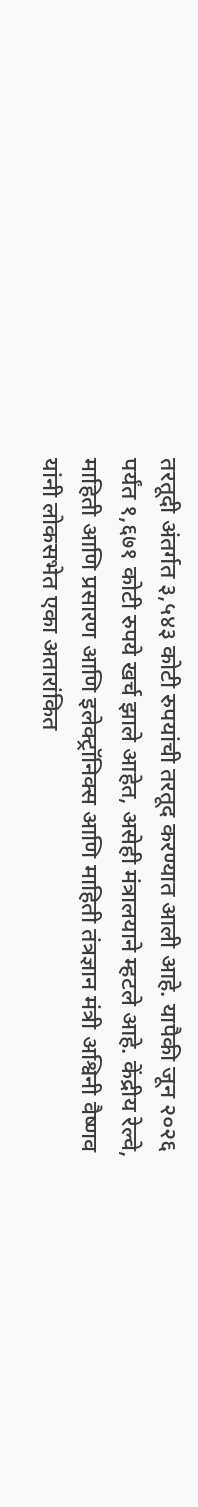तरतूदी अंतर्गत ३,५४३ कोटी रुपयांची तरतूद करण्यात आली आहे. यापैकी जून २०२६ पर्यंत १,६७१ कोटी रुपये खर्च झाले आहेत, असेही मंत्रालयाने म्हटले आहे. केंद्रीय रेल्वे, माहिती आणि प्रसारण आणि इलेक्ट्रॉनिक्स आणि माहिती तंत्रज्ञान मंत्री अश्विनी वैष्णव यांनी लोकसभेत एका अतारांकित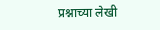प्रश्नाच्या लेखी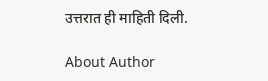उत्तरात ही माहिती दिली.

About Author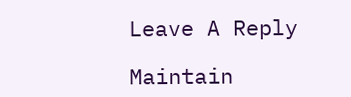Leave A Reply

Maintain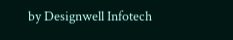by Designwell Infotech